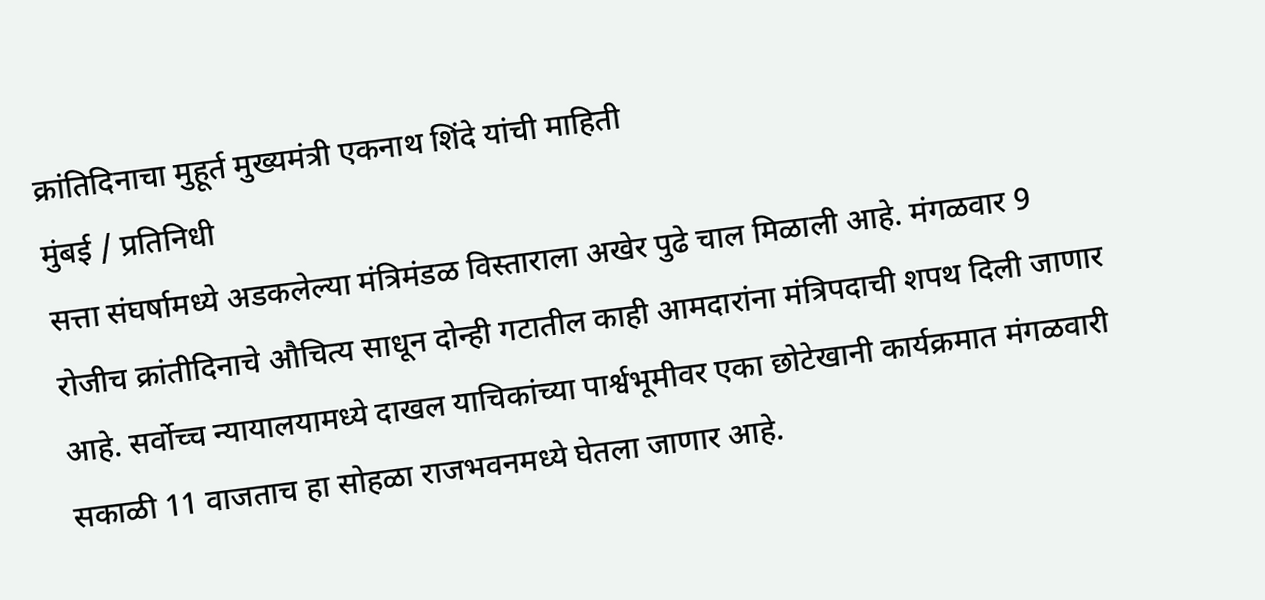क्रांतिदिनाचा मुहूर्त मुख्यमंत्री एकनाथ शिंदे यांची माहिती
मुंबई / प्रतिनिधी
सत्ता संघर्षामध्ये अडकलेल्या मंत्रिमंडळ विस्ताराला अखेर पुढे चाल मिळाली आहे. मंगळवार 9 रोजीच क्रांतीदिनाचे औचित्य साधून दोन्ही गटातील काही आमदारांना मंत्रिपदाची शपथ दिली जाणार आहे. सर्वोच्च न्यायालयामध्ये दाखल याचिकांच्या पार्श्वभूमीवर एका छोटेखानी कार्यक्रमात मंगळवारी सकाळी 11 वाजताच हा सोहळा राजभवनमध्ये घेतला जाणार आहे.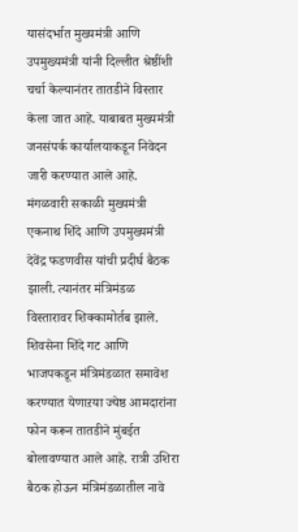यासंदर्भात मुख्यमंत्री आणि उपमुख्यमंत्री यांनी दिल्लीत श्रेष्ठींशी चर्चा केल्यानंतर तातडीने विस्तार केला जात आहे. याबाबत मुख्यमंत्री जनसंपर्क कार्यालयाकडून निवेदन जारी करण्यात आले आहे.
मंगळवारी सकाळी मुख्यमंत्री एकनाथ शिंदे आणि उपमुख्यमंत्री देवेंद्र फडणवीस यांची प्रदीर्घ बैठक झाली. त्यानंतर मंत्रिमंडळ विस्तारावर शिक्कामोर्तब झाले. शिवसेना शिंदे गट आणि भाजपकडून मंत्रिमंडळात समावेश करण्यात येणाऱया ज्येष्ठ आमदारांना फोन करून तातडीने मुंबईत बोलावण्यात आले आहे. रात्री उशिरा बैठक होऊन मंत्रिमंडळातील नावे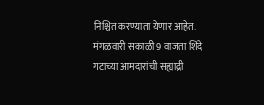निश्चित करण्याता येणार आहेत. मंगळवारी सकाळी 9 वाजता शिंदे गटाच्या आमदारांची सह्याद्री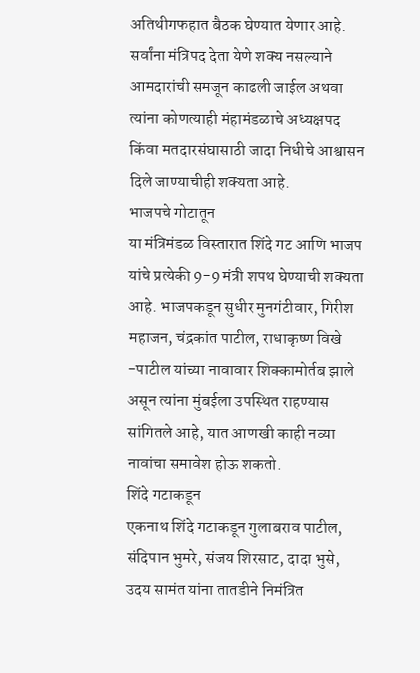अतिथीगफहात बैठक घेण्यात येणार आहे. सर्वांना मंत्रिपद देता येणे शक्य नसल्याने आमदारांची समजून काढली जाईल अथवा त्यांना कोणत्याही मंहामंडळाचे अध्यक्षपद किंवा मतदारसंघासाठी जादा निधीचे आश्वासन दिले जाण्याचीही शक्यता आहे.
भाजपचे गोटातून
या मंत्रिमंडळ विस्तारात शिंदे गट आणि भाजप यांचे प्रत्येकी 9-9 मंत्री शपथ घेण्याची शक्यता आहे. भाजपकडून सुधीर मुनगंटीवार, गिरीश महाजन, चंद्रकांत पाटील, राधाकृष्ण विखे -पाटील यांच्या नावावार शिक्कामोर्तब झाले असून त्यांना मुंबईला उपस्थित राहण्यास सांगितले आहे, यात आणखी काही नव्या नावांचा समावेश होऊ शकतो.
शिंदे गटाकडून
एकनाथ शिंदे गटाकडून गुलाबराव पाटील, संदिपान भुमरे, संजय शिरसाट, दादा भुसे, उदय सामंत यांना तातडीने निमंत्रित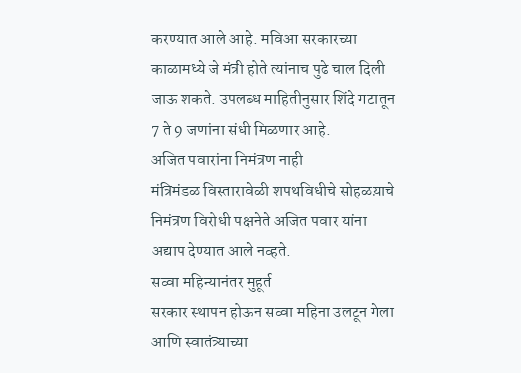करण्यात आले आहे. मविआ सरकारच्या काळामध्ये जे मंत्री होते त्यांनाच पुढे चाल दिली जाऊ शकते. उपलब्ध माहितीनुसार शिंदे गटातून 7 ते 9 जणांना संधी मिळणार आहे.
अजित पवारांना निमंत्रण नाही
मंत्रिमंडळ विस्तारावेळी शपथविधीचे सोहळय़ाचे निमंत्रण विरोधी पक्षनेते अजित पवार यांना अद्याप देण्यात आले नव्हते.
सव्वा महिन्यानंतर मुहूर्त
सरकार स्थापन होऊन सव्वा महिना उलटून गेला आणि स्वातंत्र्याच्या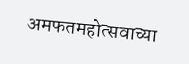अमफतमहोत्सवाच्या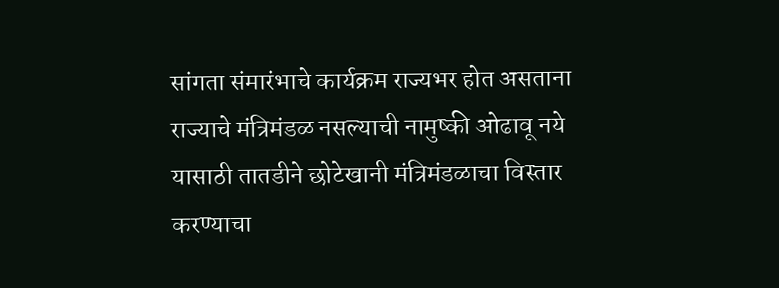सांगता संमारंभाचे कार्यक्रम राज्यभर होत असताना राज्याचे मंत्रिमंडळ नसल्याची नामुष्की ओढावू नये यासाठी तातडीने छोटेखानी मंत्रिमंडळाचा विस्तार करण्याचा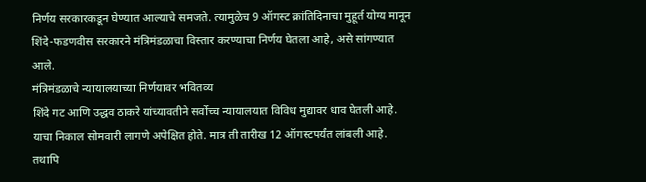निर्णय सरकारकडून घेण्यात आल्याचे समजते. त्यामुळेच 9 ऑगस्ट क्रांतिदिनाचा मुहूर्त योग्य मानून शिंदे-फडणवीस सरकारने मंत्रिमंडळाचा विस्तार करण्याचा निर्णय घेतला आहे, असे सांगण्यात आले.
मंत्रिमंडळाचे न्यायालयाच्या निर्णयावर भवितव्य
शिंदे गट आणि उद्धव ठाकरे यांच्यावतीने सर्वोच्च न्यायालयात विविध मुद्यावर धाव घेतली आहे. याचा निकाल सोमवारी लागणे अपेक्षित होते. मात्र ती तारीख 12 ऑगस्टपर्यंत लांबली आहे. तथापि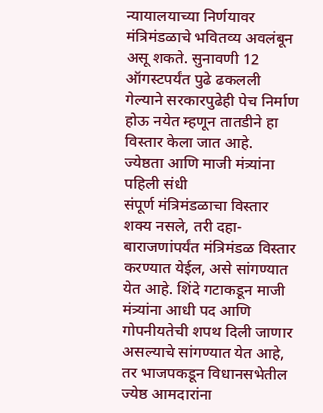न्यायालयाच्या निर्णयावर मंत्रिमंडळाचे भवितव्य अवलंबून असू शकते. सुनावणी 12 ऑगस्टपर्यंत पुढे ढकलली गेल्याने सरकारपुढेही पेच निर्माण होऊ नयेत म्हणून तातडीने हा विस्तार केला जात आहे.
ज्येष्ठता आणि माजी मंत्र्यांना पहिली संधी
संपूर्ण मंत्रिमंडळाचा विस्तार शक्य नसले, तरी दहा-बाराजणांपर्यंत मंत्रिमंडळ विस्तार करण्यात येईल, असे सांगण्यात येत आहे. शिंदे गटाकडून माजी मंत्र्यांना आधी पद आणि गोपनीयतेची शपथ दिली जाणार असल्याचे सांगण्यात येत आहे, तर भाजपकडून विधानसभेतील ज्येष्ठ आमदारांना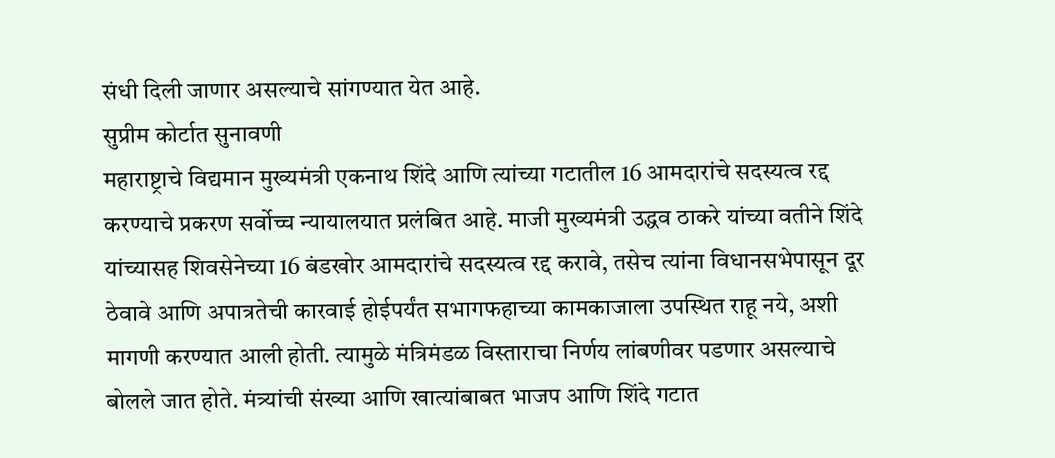संधी दिली जाणार असल्याचे सांगण्यात येत आहे.
सुप्रीम कोर्टात सुनावणी
महाराष्ट्राचे विद्यमान मुख्यमंत्री एकनाथ शिंदे आणि त्यांच्या गटातील 16 आमदारांचे सदस्यत्व रद्द करण्याचे प्रकरण सर्वोच्च न्यायालयात प्रलंबित आहे. माजी मुख्यमंत्री उद्धव ठाकरे यांच्या वतीने शिंदे यांच्यासह शिवसेनेच्या 16 बंडखोर आमदारांचे सदस्यत्व रद्द करावे, तसेच त्यांना विधानसभेपासून दूर ठेवावे आणि अपात्रतेची कारवाई होईपर्यंत सभागफहाच्या कामकाजाला उपस्थित राहू नये, अशी मागणी करण्यात आली होती. त्यामुळे मंत्रिमंडळ विस्ताराचा निर्णय लांबणीवर पडणार असल्याचे बोलले जात होते. मंत्र्यांची संख्या आणि खात्यांबाबत भाजप आणि शिंदे गटात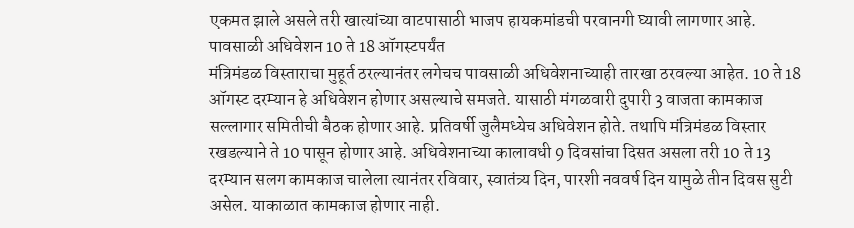एकमत झाले असले तरी खात्यांच्या वाटपासाठी भाजप हायकमांडची परवानगी घ्यावी लागणार आहे.
पावसाळी अधिवेशन 10 ते 18 ऑगस्टपर्यंत
मंत्रिमंडळ विस्ताराचा मुहूर्त ठरल्यानंतर लगेचच पावसाळी अधिवेशनाच्याही तारखा ठरवल्या आहेत. 10 ते 18 ऑगस्ट दरम्यान हे अधिवेशन होणार असल्याचे समजते. यासाठी मंगळवारी दुपारी 3 वाजता कामकाज सल्लागार समितीची बैठक होणार आहे. प्रतिवर्षी जुलैमध्येच अधिवेशन होते. तथापि मंत्रिमंडळ विस्तार रखडल्याने ते 10 पासून होणार आहे. अधिवेशनाच्या कालावधी 9 दिवसांचा दिसत असला तरी 10 ते 13 दरम्यान सलग कामकाज चालेला त्यानंतर रविवार, स्वातंत्र्य दिन, पारशी नववर्ष दिन यामुळे तीन दिवस सुटी असेल. याकाळात कामकाज होणार नाही.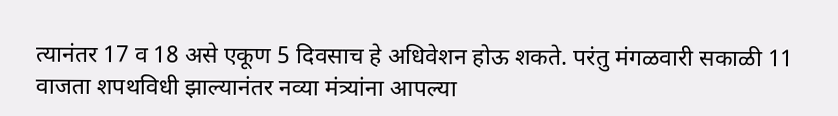त्यानंतर 17 व 18 असे एकूण 5 दिवसाच हे अधिवेशन होऊ शकते. परंतु मंगळवारी सकाळी 11 वाजता शपथविधी झाल्यानंतर नव्या मंत्र्यांना आपल्या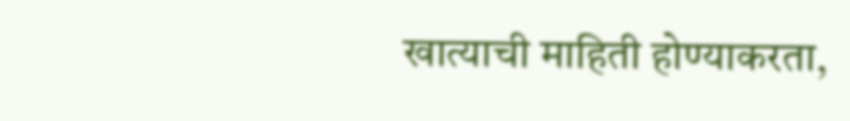खात्याची माहिती होण्याकरता,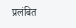प्रलंबित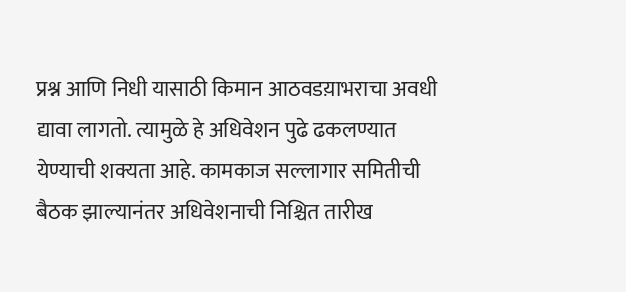प्रश्न आणि निधी यासाठी किमान आठवडय़ाभराचा अवधी द्यावा लागतो. त्यामुळे हे अधिवेशन पुढे ढकलण्यात येण्याची शक्यता आहे. कामकाज सल्लागार समितीची बैठक झाल्यानंतर अधिवेशनाची निश्चित तारीख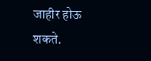जाहीर होऊ शकते.